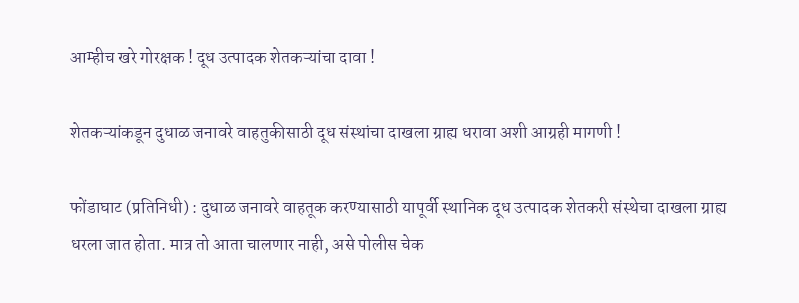आम्हीच खरे गोरक्षक ! दूध उत्पादक शेतकऱ्यांचा दावा !

शेतकऱ्यांकडून दुधाळ जनावरे वाहतुकीसाठी दूध संस्थांचा दाखला ग्राह्य धरावा अशी आग्रही मागणी !

फोंडाघाट (प्रतिनिधी) : दुधाळ जनावरे वाहतूक करण्यासाठी यापूर्वी स्थानिक दूध उत्पादक शेतकरी संस्थेचा दाखला ग्राह्य धरला जात होता. मात्र तो आता चालणार नाही, असे पोलीस चेक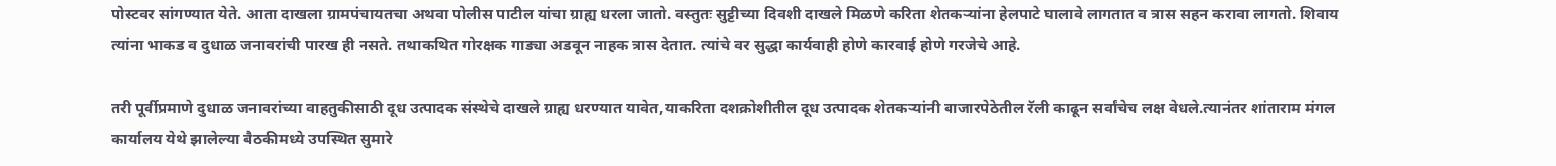पोस्टवर सांगण्यात येते. आता दाखला ग्रामपंचायतचा अथवा पोलीस पाटील यांचा ग्राह्य धरला जातो. वस्तुतः सुट्टीच्या दिवशी दाखले मिळणे करिता शेतकऱ्यांना हेलपाटे घालावे लागतात व त्रास सहन करावा लागतो. शिवाय त्यांना भाकड व दुधाळ जनावरांची पारख ही नसते. तथाकथित गोरक्षक गाड्या अडवून नाहक त्रास देतात. त्यांचे वर सुद्धा कार्यवाही होणे कारवाई होणे गरजेचे आहे.

तरी पूर्वीप्रमाणे दुधाळ जनावरांच्या वाहतुकीसाठी दूध उत्पादक संस्थेचे दाखले ग्राह्य धरण्यात यावेत,याकरिता दशक्रोशीतील दूध उत्पादक शेतकऱ्यांनी बाजारपेठेतील रॅली काढून सर्वांचेच लक्ष वेधले.त्यानंतर शांताराम मंगल कार्यालय येथे झालेल्या बैठकीमध्ये उपस्थित सुमारे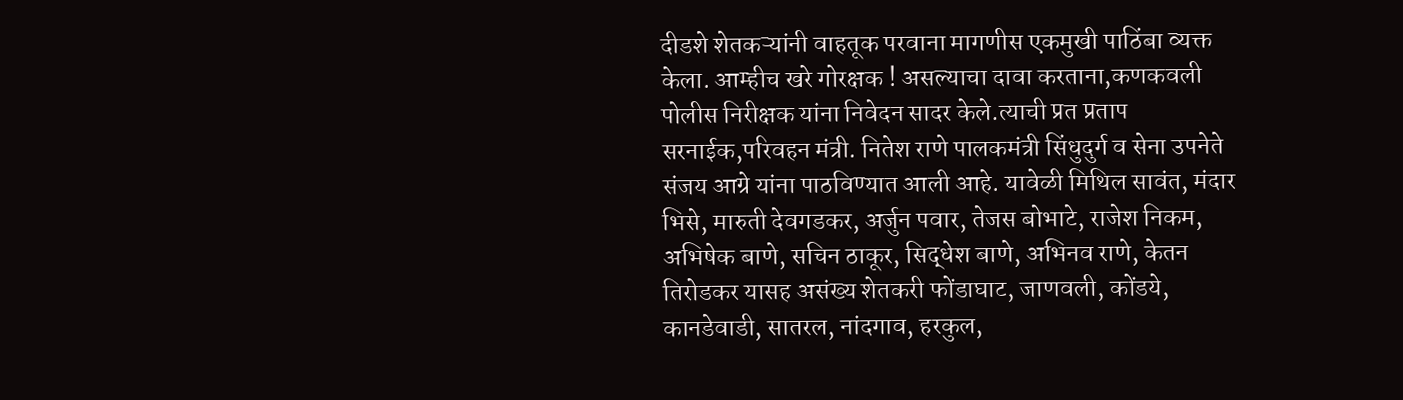दीडशे शेतकऱ्यांनी वाहतूक परवाना मागणीस एकमुखी पाठिंबा व्यक्त केला. आम्हीच खरे गोरक्षक ! असल्याचा दावा करताना,कणकवली पोलीस निरीक्षक यांना निवेदन सादर केले.त्याची प्रत प्रताप सरनाईक,परिवहन मंत्री. नितेश राणे पालकमंत्री सिंधुदुर्ग व सेना उपनेते संजय आग्रे यांना पाठविण्यात आली आहे. यावेळी मिथिल सावंत, मंदार भिसे, मारुती देवगडकर, अर्जुन पवार, तेजस बोभाटे, राजेश निकम, अभिषेक बाणे, सचिन ठाकूर, सिद्धेश बाणे, अभिनव राणे, केतन तिरोडकर यासह असंख्य शेतकरी फोंडाघाट, जाणवली, कोंडये, कानडेवाडी, सातरल, नांदगाव, हरकुल,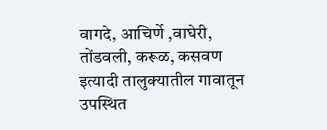वागदे, आचिर्णे ,वाघेरी, तोंडवली, करूळ, कसवण इत्यादी तालुक्यातील गावातून उपस्थित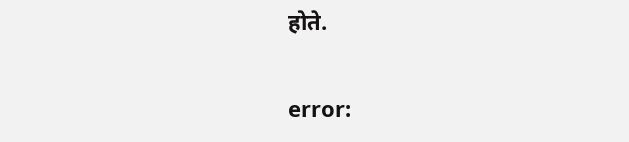होते.

error: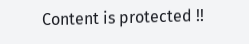Content is protected !!